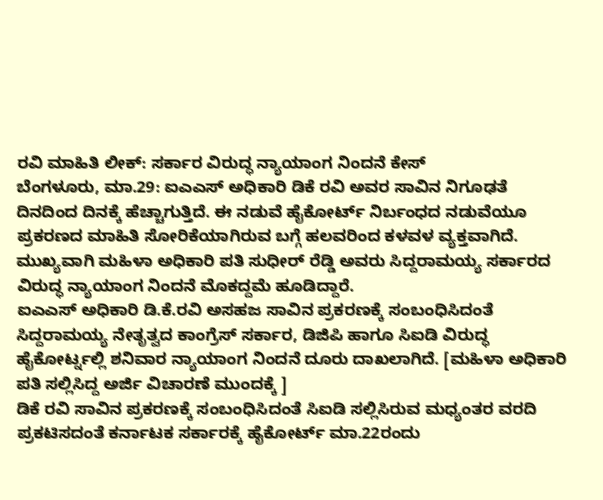ರವಿ ಮಾಹಿತಿ ಲೀಕ್: ಸರ್ಕಾರ ವಿರುದ್ಧ ನ್ಯಾಯಾಂಗ ನಿಂದನೆ ಕೇಸ್
ಬೆಂಗಳೂರು, ಮಾ.29: ಐಎಎಸ್ ಅಧಿಕಾರಿ ಡಿಕೆ ರವಿ ಅವರ ಸಾವಿನ ನಿಗೂಢತೆ ದಿನದಿಂದ ದಿನಕ್ಕೆ ಹೆಚ್ಚಾಗುತ್ತಿದೆ. ಈ ನಡುವೆ ಹೈಕೋರ್ಟ್ ನಿರ್ಬಂಧದ ನಡುವೆಯೂ ಪ್ರಕರಣದ ಮಾಹಿತಿ ಸೋರಿಕೆಯಾಗಿರುವ ಬಗ್ಗೆ ಹಲವರಿಂದ ಕಳವಳ ವ್ಯಕ್ತವಾಗಿದೆ. ಮುಖ್ಯವಾಗಿ ಮಹಿಳಾ ಅಧಿಕಾರಿ ಪತಿ ಸುಧೀರ್ ರೆಡ್ಡಿ ಅವರು ಸಿದ್ದರಾಮಯ್ಯ ಸರ್ಕಾರದ ವಿರುದ್ಧ ನ್ಯಾಯಾಂಗ ನಿಂದನೆ ಮೊಕದ್ದಮೆ ಹೂಡಿದ್ದಾರೆ.
ಐಎಎಸ್ ಅಧಿಕಾರಿ ಡಿ.ಕೆ.ರವಿ ಅಸಹಜ ಸಾವಿನ ಪ್ರಕರಣಕ್ಕೆ ಸಂಬಂಧಿಸಿದಂತೆ ಸಿದ್ದರಾಮಯ್ಯ ನೇತೃತ್ವದ ಕಾಂಗ್ರೆಸ್ ಸರ್ಕಾರ, ಡಿಜಿಪಿ ಹಾಗೂ ಸಿಐಡಿ ವಿರುದ್ಧ ಹೈಕೋರ್ಟ್ನಲ್ಲಿ ಶನಿವಾರ ನ್ಯಾಯಾಂಗ ನಿಂದನೆ ದೂರು ದಾಖಲಾಗಿದೆ. [ಮಹಿಳಾ ಅಧಿಕಾರಿ ಪತಿ ಸಲ್ಲಿಸಿದ್ದ ಅರ್ಜಿ ವಿಚಾರಣೆ ಮುಂದಕ್ಕೆ ]
ಡಿಕೆ ರವಿ ಸಾವಿನ ಪ್ರಕರಣಕ್ಕೆ ಸಂಬಂಧಿಸಿದಂತೆ ಸಿಐಡಿ ಸಲ್ಲಿಸಿರುವ ಮಧ್ಯಂತರ ವರದಿ ಪ್ರಕಟಿಸದಂತೆ ಕರ್ನಾಟಕ ಸರ್ಕಾರಕ್ಕೆ ಹೈಕೋರ್ಟ್ ಮಾ.22ರಂದು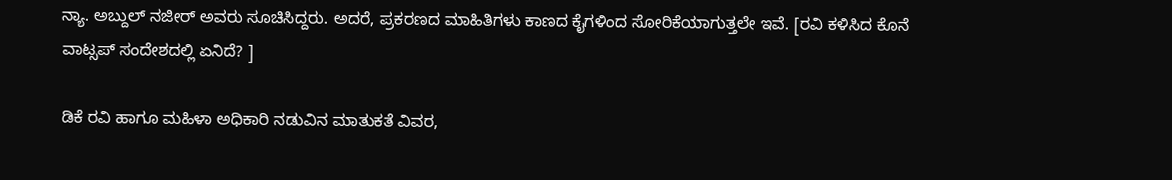ನ್ಯಾ. ಅಬ್ದುಲ್ ನಜೀರ್ ಅವರು ಸೂಚಿಸಿದ್ದರು. ಅದರೆ, ಪ್ರಕರಣದ ಮಾಹಿತಿಗಳು ಕಾಣದ ಕೈಗಳಿಂದ ಸೋರಿಕೆಯಾಗುತ್ತಲೇ ಇವೆ. [ರವಿ ಕಳಿಸಿದ ಕೊನೆ ವಾಟ್ಸಪ್ ಸಂದೇಶದಲ್ಲಿ ಏನಿದೆ? ]

ಡಿಕೆ ರವಿ ಹಾಗೂ ಮಹಿಳಾ ಅಧಿಕಾರಿ ನಡುವಿನ ಮಾತುಕತೆ ವಿವರ,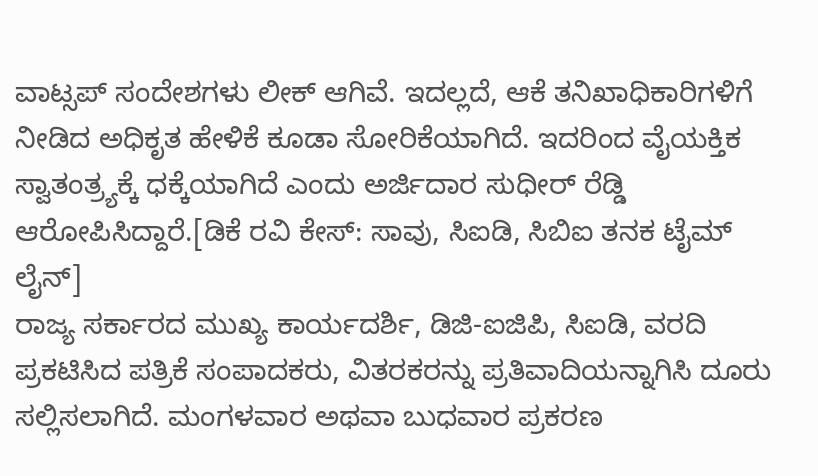ವಾಟ್ಸಪ್ ಸಂದೇಶಗಳು ಲೀಕ್ ಆಗಿವೆ. ಇದಲ್ಲದೆ, ಆಕೆ ತನಿಖಾಧಿಕಾರಿಗಳಿಗೆ ನೀಡಿದ ಅಧಿಕೃತ ಹೇಳಿಕೆ ಕೂಡಾ ಸೋರಿಕೆಯಾಗಿದೆ. ಇದರಿಂದ ವೈಯಕ್ತಿಕ ಸ್ವಾತಂತ್ರ್ಯಕ್ಕೆ ಧಕ್ಕೆಯಾಗಿದೆ ಎಂದು ಅರ್ಜಿದಾರ ಸುಧೀರ್ ರೆಡ್ಡಿ ಆರೋಪಿಸಿದ್ದಾರೆ.[ಡಿಕೆ ರವಿ ಕೇಸ್: ಸಾವು, ಸಿಐಡಿ, ಸಿಬಿಐ ತನಕ ಟೈಮ್ ಲೈನ್]
ರಾಜ್ಯ ಸರ್ಕಾರದ ಮುಖ್ಯ ಕಾರ್ಯದರ್ಶಿ, ಡಿಜಿ-ಐಜಿಪಿ, ಸಿಐಡಿ, ವರದಿ ಪ್ರಕಟಿಸಿದ ಪತ್ರಿಕೆ ಸಂಪಾದಕರು, ವಿತರಕರನ್ನು ಪ್ರತಿವಾದಿಯನ್ನಾಗಿಸಿ ದೂರು ಸಲ್ಲಿಸಲಾಗಿದೆ. ಮಂಗಳವಾರ ಅಥವಾ ಬುಧವಾರ ಪ್ರಕರಣ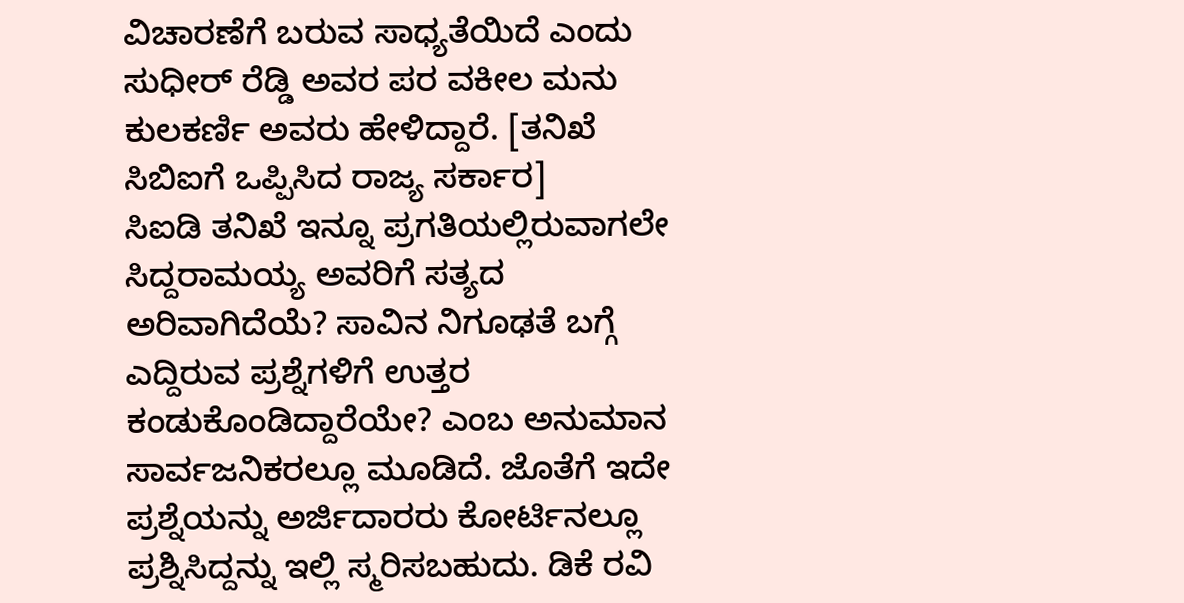ವಿಚಾರಣೆಗೆ ಬರುವ ಸಾಧ್ಯತೆಯಿದೆ ಎಂದು ಸುಧೀರ್ ರೆಡ್ಡಿ ಅವರ ಪರ ವಕೀಲ ಮನು ಕುಲಕರ್ಣಿ ಅವರು ಹೇಳಿದ್ದಾರೆ. [ತನಿಖೆ ಸಿಬಿಐಗೆ ಒಪ್ಪಿಸಿದ ರಾಜ್ಯ ಸರ್ಕಾರ]
ಸಿಐಡಿ ತನಿಖೆ ಇನ್ನೂ ಪ್ರಗತಿಯಲ್ಲಿರುವಾಗಲೇ ಸಿದ್ದರಾಮಯ್ಯ ಅವರಿಗೆ ಸತ್ಯದ ಅರಿವಾಗಿದೆಯೆ? ಸಾವಿನ ನಿಗೂಢತೆ ಬಗ್ಗೆ ಎದ್ದಿರುವ ಪ್ರಶ್ನೆಗಳಿಗೆ ಉತ್ತರ ಕಂಡುಕೊಂಡಿದ್ದಾರೆಯೇ? ಎಂಬ ಅನುಮಾನ ಸಾರ್ವಜನಿಕರಲ್ಲೂ ಮೂಡಿದೆ. ಜೊತೆಗೆ ಇದೇ ಪ್ರಶ್ನೆಯನ್ನು ಅರ್ಜಿದಾರರು ಕೋರ್ಟಿನಲ್ಲೂ ಪ್ರಶ್ನಿಸಿದ್ದನ್ನು ಇಲ್ಲಿ ಸ್ಮರಿಸಬಹುದು. ಡಿಕೆ ರವಿ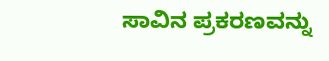ಸಾವಿನ ಪ್ರಕರಣವನ್ನು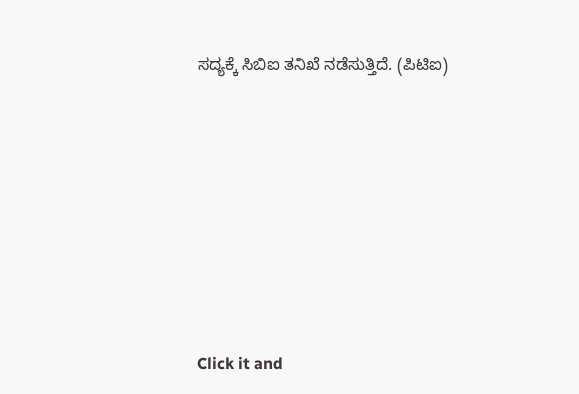ಸದ್ಯಕ್ಕೆ ಸಿಬಿಐ ತನಿಖೆ ನಡೆಸುತ್ತಿದೆ. (ಪಿಟಿಐ)












Click it and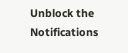Unblock the Notifications